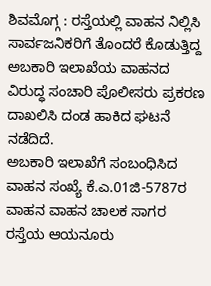ಶಿವಮೊಗ್ಗ : ರಸ್ತೆಯಲ್ಲಿ ವಾಹನ ನಿಲ್ಲಿಸಿ ಸಾರ್ವಜನಿಕರಿಗೆ ತೊಂದರೆ ಕೊಡುತ್ತಿದ್ದ ಅಬಕಾರಿ ಇಲಾಖೆಯ ವಾಹನದ ವಿರುದ್ಧ ಸಂಚಾರಿ ಪೊಲೀಸರು ಪ್ರಕರಣ ದಾಖಲಿಸಿ ದಂಡ ಹಾಕಿದ ಘಟನೆ ನಡೆದಿದೆ.
ಅಬಕಾರಿ ಇಲಾಖೆಗೆ ಸಂಬಂಧಿಸಿದ ವಾಹನ ಸಂಖ್ಯೆ ಕೆ.ಎ.01ಜಿ-5787ರ ವಾಹನ ವಾಹನ ಚಾಲಕ ಸಾಗರ ರಸ್ತೆಯ ಆಯನೂರು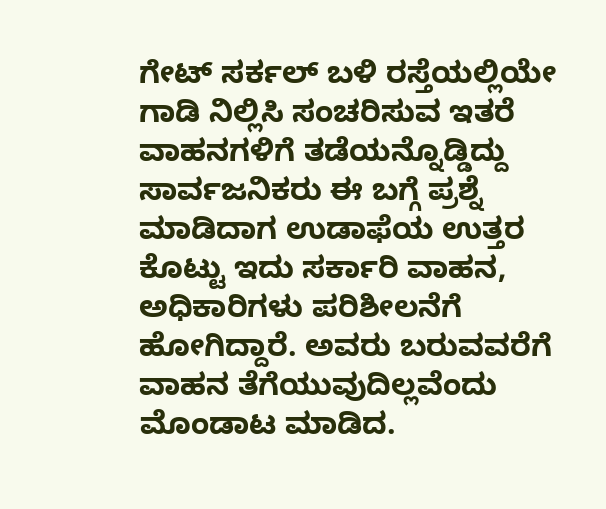ಗೇಟ್ ಸರ್ಕಲ್ ಬಳಿ ರಸ್ತೆಯಲ್ಲಿಯೇ ಗಾಡಿ ನಿಲ್ಲಿಸಿ ಸಂಚರಿಸುವ ಇತರೆ ವಾಹನಗಳಿಗೆ ತಡೆಯನ್ನೊಡ್ಡಿದ್ದು ಸಾರ್ವಜನಿಕರು ಈ ಬಗ್ಗೆ ಪ್ರಶ್ನೆ ಮಾಡಿದಾಗ ಉಡಾಫೆಯ ಉತ್ತರ ಕೊಟ್ಟು ಇದು ಸರ್ಕಾರಿ ವಾಹನ, ಅಧಿಕಾರಿಗಳು ಪರಿಶೀಲನೆಗೆ ಹೋಗಿದ್ದಾರೆ. ಅವರು ಬರುವವರೆಗೆ ವಾಹನ ತೆಗೆಯುವುದಿಲ್ಲವೆಂದು ಮೊಂಡಾಟ ಮಾಡಿದ.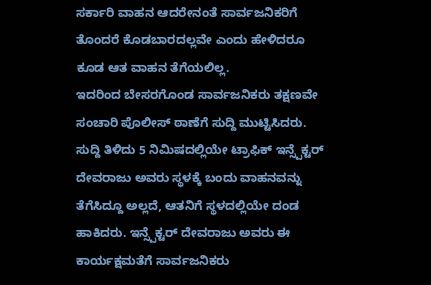ಸರ್ಕಾರಿ ವಾಹನ ಆದರೇನಂತೆ ಸಾರ್ವಜನಿಕರಿಗೆ ತೊಂದರೆ ಕೊಡಬಾರದಲ್ಲವೇ ಎಂದು ಹೇಳಿದರೂ ಕೂಡ ಆತ ವಾಹನ ತೆಗೆಯಲಿಲ್ಲ.
ಇದರಿಂದ ಬೇಸರಗೊಂಡ ಸಾರ್ವಜನಿಕರು ತಕ್ಷಣವೇ ಸಂಚಾರಿ ಪೊಲೀಸ್ ಠಾಣೆಗೆ ಸುದ್ದಿ ಮುಟ್ಟಿಸಿದರು. ಸುದ್ದಿ ತಿಳಿದು 5 ನಿಮಿಷದಲ್ಲಿಯೇ ಟ್ರಾಫಿಕ್ ಇನ್ಸ್ಪೆಕ್ಟರ್ ದೇವರಾಜು ಅವರು ಸ್ಥಳಕ್ಕೆ ಬಂದು ವಾಹನವನ್ನು ತೆಗೆಸಿದ್ದೂ ಅಲ್ಲದೆ, ಆತನಿಗೆ ಸ್ಥಳದಲ್ಲಿಯೇ ದಂಡ ಹಾಕಿದರು. ಇನ್ಸ್ಪೆಕ್ಟರ್ ದೇವರಾಜು ಅವರು ಈ ಕಾರ್ಯಕ್ಷಮತೆಗೆ ಸಾರ್ವಜನಿಕರು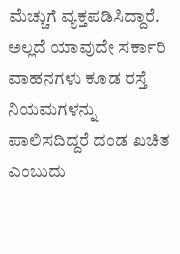ಮೆಚ್ಚುಗೆ ವ್ಯಕ್ತಪಡಿಸಿದ್ದಾರೆ.
ಅಲ್ಲದೆ ಯಾವುದೇ ಸರ್ಕಾರಿ ವಾಹನಗಳು ಕೂಡ ರಸ್ತೆ ನಿಯಮಗಳನ್ನು ಪಾಲಿಸದಿದ್ದರೆ ದಂಡ ಖಚಿತ ಎಂಬುದು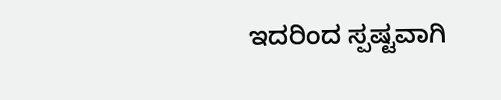ಇದರಿಂದ ಸ್ಪಷ್ಟವಾಗಿ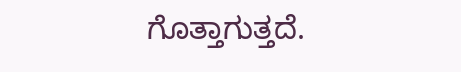ಗೊತ್ತಾಗುತ್ತದೆ.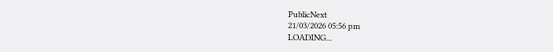PublicNext
21/03/2026 05:56 pm
LOADING...